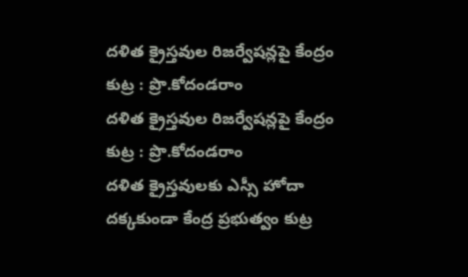దళిత క్రైస్తవుల రిజర్వేషన్లపై కేంద్రం కుట్ర : ప్రొ.కోదండరాం
దళిత క్రైస్తవుల రిజర్వేషన్లపై కేంద్రం కుట్ర : ప్రొ.కోదండరాం
దళిత క్రైస్తవులకు ఎస్సీ హోదా దక్కకుండా కేంద్ర ప్రభుత్వం కుట్ర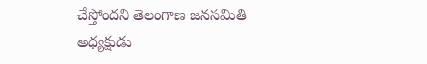చేస్తోందని తెలంగాణ జనసమితి అధ్యక్షుడు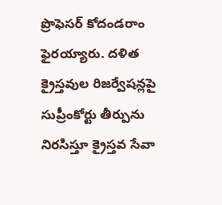ప్రొఫెసర్ కోదండరాం ఫైరయ్యారు. దళిత క్రైస్తవుల రిజర్వేషన్లపై సుప్రీంకోర్టు తీర్పును నిరసిస్తూ క్రైస్తవ సేవా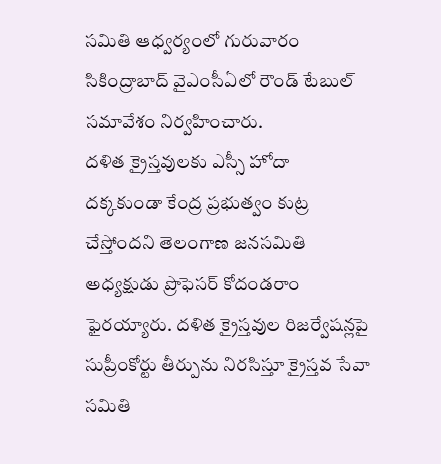సమితి ఆధ్వర్యంలో గురువారం సికింద్రాబాద్ వైఎంసీఏలో రౌండ్ టేబుల్ సమావేశం నిర్వహించారు.
దళిత క్రైస్తవులకు ఎస్సీ హోదా దక్కకుండా కేంద్ర ప్రభుత్వం కుట్ర చేస్తోందని తెలంగాణ జనసమితి అధ్యక్షుడు ప్రొఫెసర్ కోదండరాం ఫైరయ్యారు. దళిత క్రైస్తవుల రిజర్వేషన్లపై సుప్రీంకోర్టు తీర్పును నిరసిస్తూ క్రైస్తవ సేవా సమితి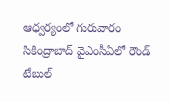ఆధ్వర్యంలో గురువారం సికింద్రాబాద్ వైఎంసీఏలో రౌండ్ టేబుల్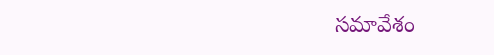సమావేశం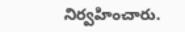నిర్వహించారు.